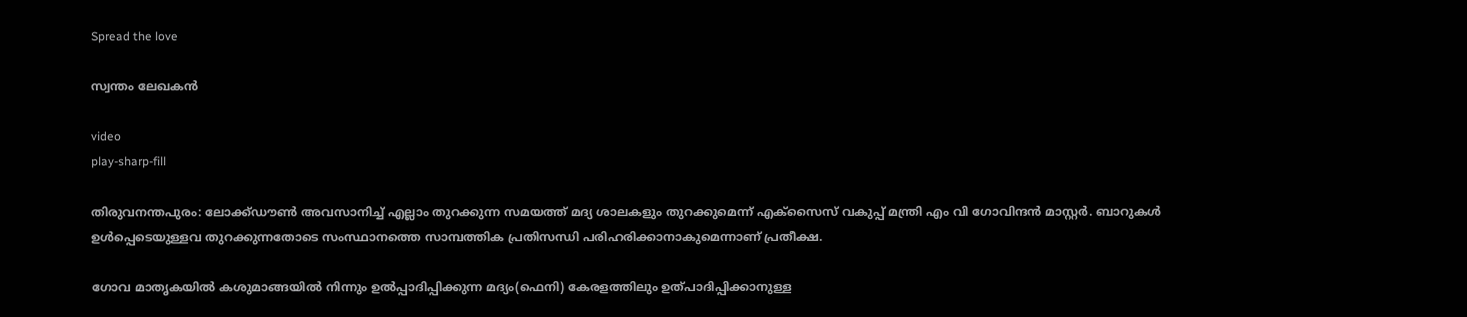Spread the love

സ്വന്തം ലേഖകന്‍

video
play-sharp-fill

തിരുവനന്തപുരം: ലോക്ക്ഡൗണ്‍ അവസാനിച്ച് എല്ലാം തുറക്കുന്ന സമയത്ത് മദ്യ ശാലകളും തുറക്കുമെന്ന് എക്സൈസ് വകുപ്പ് മന്ത്രി എം വി ഗോവിന്ദന്‍ മാസ്റ്റര്‍. ബാറുകള്‍ ഉള്‍പ്പെടെയുള്ളവ തുറക്കുന്നതോടെ സംസ്ഥാനത്തെ സാമ്പത്തിക പ്രതിസന്ധി പരിഹരിക്കാനാകുമെന്നാണ് പ്രതീക്ഷ.

ഗോവ മാതൃകയില്‍ കശുമാങ്ങയില്‍ നിന്നും ഉല്‍പ്പാദിപ്പിക്കുന്ന മദ്യം(ഫെനി) കേരളത്തിലും ഉത്പാദിപ്പിക്കാനുള്ള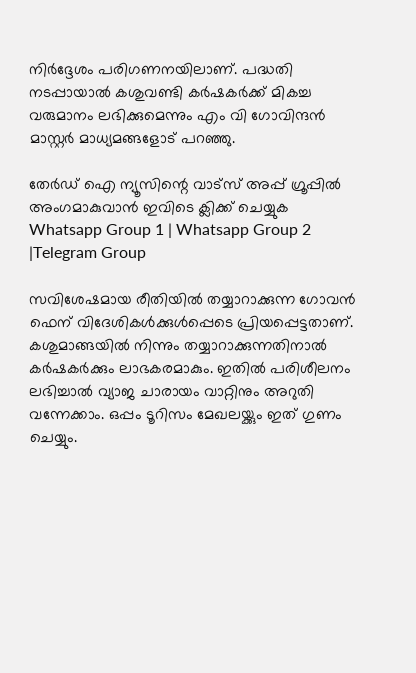നിര്‍ദ്ദേശം പരിഗണനയിലാണ്. പദ്ധതി നടപ്പായാല്‍ കശുവണ്ടി കര്‍ഷകര്‍ക്ക് മികച്ച വരുമാനം ലഭിക്കുമെന്നും എം വി ഗോവിന്ദന്‍ മാസ്റ്റര്‍ മാധ്യമങ്ങളോട് പറഞ്ഞു.

തേർഡ് ഐ ന്യൂസിന്റെ വാട്സ് അപ്പ് ഗ്രൂപ്പിൽ അംഗമാകുവാൻ ഇവിടെ ക്ലിക്ക് ചെയ്യുക
Whatsapp Group 1 | Whatsapp Group 2 |Telegram Group

സവിശേഷമായ രീതിയില്‍ തയ്യാറാക്കുന്ന ഗോവന്‍ ഫെന് വിദേശികള്‍ക്കുള്‍പ്പെടെ പ്രിയപ്പെട്ടതാണ്. കശുമാങ്ങയില്‍ നിന്നും തയ്യാറാക്കുന്നതിനാല്‍ കര്‍ഷകര്‍ക്കും ലാഭകരമാകും. ഇതില്‍ പരിശീലനം ലഭിച്ചാല്‍ വ്യാജ ചാരായം വാറ്റിനും അറുതി വന്നേക്കാം. ഒപ്പം ടൂറിസം മേഖലയ്ക്കും ഇത് ഗുണം ചെയ്യും.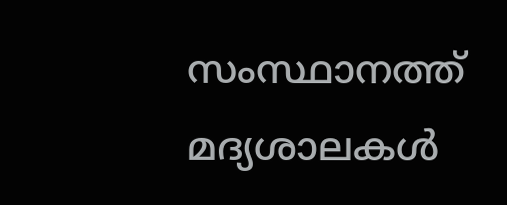സംസ്ഥാനത്ത് മദ്യശാലകള്‍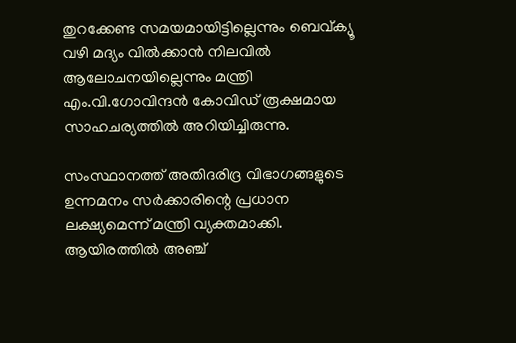തുറക്കേണ്ട സമയമായിട്ടില്ലെന്നും ബെവ്ക്യൂ വഴി മദ്യം വില്‍ക്കാന്‍ നിലവില്‍ ആലോചനയില്ലെന്നും മന്ത്രി എം.വി.ഗോവിന്ദന്‍ കോവിഡ് രൂക്ഷമായ സാഹചര്യത്തില്‍ അറിയിച്ചിരുന്നു.

സംസ്ഥാനത്ത് അതിദരിദ്ര വിഭാഗങ്ങളുടെ ഉന്നമനം സര്‍ക്കാരിന്റെ പ്രധാന ലക്ഷ്യമെന്ന് മന്ത്രി വ്യക്തമാക്കി. ആയിരത്തില്‍ അഞ്ച്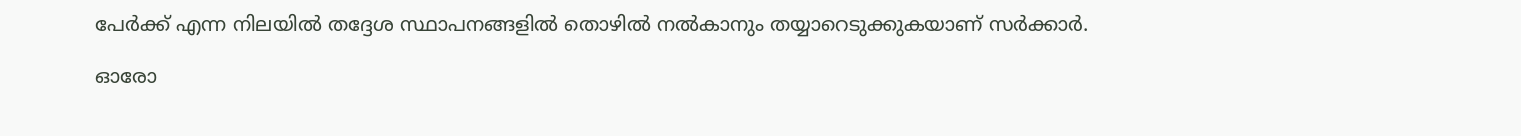പേര്‍ക്ക് എന്ന നിലയില്‍ തദ്ദേശ സ്ഥാപനങ്ങളില്‍ തൊഴില്‍ നല്‍കാനും തയ്യാറെടുക്കുകയാണ് സര്‍ക്കാര്‍.

ഓരോ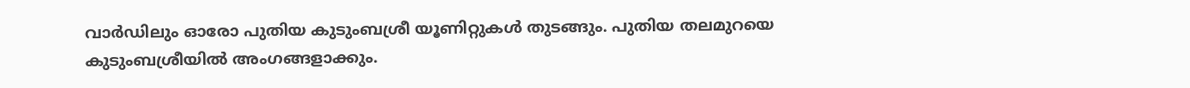വാര്‍ഡിലും ഓരോ പുതിയ കുടുംബശ്രീ യൂണിറ്റുകള്‍ തുടങ്ങും. പുതിയ തലമുറയെ കുടുംബശ്രീയില്‍ അംഗങ്ങളാക്കും.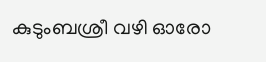കുടുംബശ്രീ വഴി ഓരോ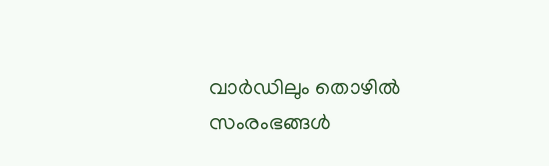വാര്‍ഡിലും തൊഴില്‍ സംരംഭങ്ങള്‍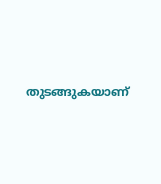തുടങ്ങുകയാണ്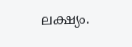ലക്ഷ്യം.